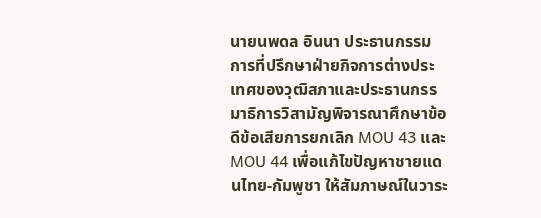นายนพดล อินนา ประธานกรรมการที่ปรึกษาฝ่ายกิจการต่างประเทศของวุฒิสภาและประธานกรรมาธิการวิสามัญพิจารณาศึกษาข้อดีข้อเสียการยกเลิก MOU 43 และ MOU 44 เพื่อแก้ไขปัญหาชายแดนไทย-กัมพูชา ให้สัมภาษณ์ในวาระ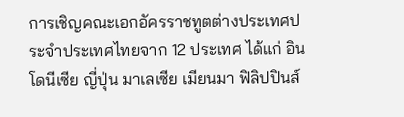การเชิญคณะเอกอัครราชทูตต่างประเทศประจำประเทศไทยจาก 12 ประเทศ ได้แก่ อินโดนีเซีย ญี่ปุ่น มาเลเซีย เมียนมา ฟิลิปปินส์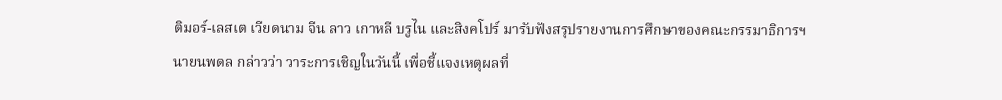ติมอร์-เลสเต เวียดนาม จีน ลาว เกาหลี บรูไน และสิงคโปร์ มารับฟังสรุปรายงานการศึกษาของคณะกรรมาธิการฯ
นายนพดล กล่าวว่า วาระการเชิญในวันนี้ เพื่อชี้แจงเหตุผลที่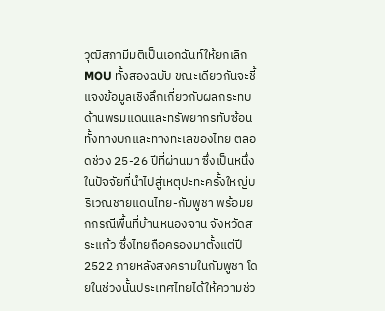วุฒิสภามีมติเป็นเอกฉันท์ให้ยกเลิก MOU ทั้งสองฉบับ ขณะเดียวกันจะชี้แจงข้อมูลเชิงลึกเกี่ยวกับผลกระทบด้านพรมแดนและทรัพยากรทับซ้อน ทั้งทางบกและทางทะเลของไทย ตลอดช่วง 25-26 ปีที่ผ่านมา ซึ่งเป็นหนึ่งในปัจจัยที่นำไปสู่เหตุปะทะครั้งใหญ่บริเวณชายแดนไทย-กัมพูชา พร้อมยกกรณีพื้นที่บ้านหนองจาน จังหวัดสระแก้ว ซึ่งไทยถือครองมาตั้งแต่ปี 2522 ภายหลังสงครามในกัมพูชา โดยในช่วงนั้นประเทศไทยได้ให้ความช่ว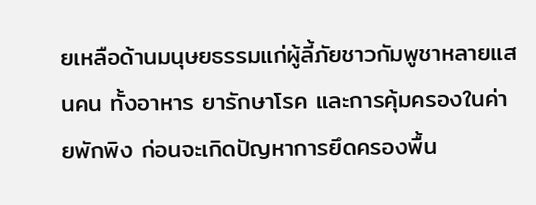ยเหลือด้านมนุษยธรรมแก่ผู้ลี้ภัยชาวกัมพูชาหลายแสนคน ทั้งอาหาร ยารักษาโรค และการคุ้มครองในค่ายพักพิง ก่อนจะเกิดปัญหาการยึดครองพื้น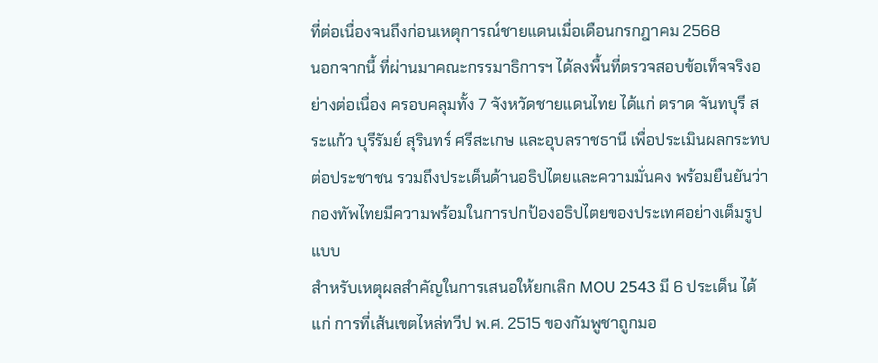ที่ต่อเนื่องจนถึงก่อนเหตุการณ์ชายแดนเมื่อเดือนกรกฎาคม 2568
นอกจากนี้ ที่ผ่านมาคณะกรรมาธิการฯ ได้ลงพื้นที่ตรวจสอบข้อเท็จจริงอย่างต่อเนื่อง ครอบคลุมทั้ง 7 จังหวัดชายแดนไทย ได้แก่ ตราด จันทบุรี สระแก้ว บุรีรัมย์ สุรินทร์ ศรีสะเกษ และอุบลราชธานี เพื่อประเมินผลกระทบต่อประชาชน รวมถึงประเด็นด้านอธิปไตยและความมั่นคง พร้อมยืนยันว่ากองทัพไทยมีความพร้อมในการปกป้องอธิปไตยของประเทศอย่างเต็มรูปแบบ
สำหรับเหตุผลสำคัญในการเสนอให้ยกเลิก MOU 2543 มี 6 ประเด็น ได้แก่ การที่เส้นเขตไหล่ทวีป พ.ศ. 2515 ของกัมพูชาถูกมอ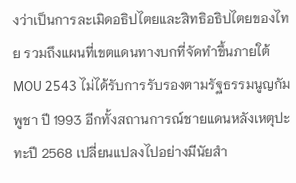งว่าเป็นการละเมิดอธิปไตยและสิทธิอธิปไตยของไทย รวมถึงแผนที่เขตแดนทางบกที่จัดทำขึ้นภายใต้ MOU 2543 ไม่ได้รับการรับรองตามรัฐธรรมนูญกัมพูชา ปี 1993 อีกทั้งสถานการณ์ชายแดนหลังเหตุปะทะปี 2568 เปลี่ยนแปลงไปอย่างมีนัยสำ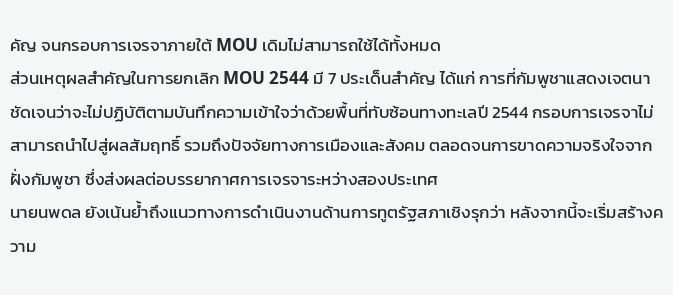คัญ จนกรอบการเจรจาภายใต้ MOU เดิมไม่สามารถใช้ได้ทั้งหมด
ส่วนเหตุผลสำคัญในการยกเลิก MOU 2544 มี 7 ประเด็นสำคัญ ได้แก่ การที่กัมพูชาแสดงเจตนาชัดเจนว่าจะไม่ปฏิบัติตามบันทึกความเข้าใจว่าด้วยพื้นที่ทับซ้อนทางทะเลปี 2544 กรอบการเจรจาไม่สามารถนำไปสู่ผลสัมฤทธิ์ รวมถึงปัจจัยทางการเมืองและสังคม ตลอดจนการขาดความจริงใจจากฝั่งกัมพูชา ซึ่งส่งผลต่อบรรยากาศการเจรจาระหว่างสองประเทศ
นายนพดล ยังเน้นย้ำถึงแนวทางการดำเนินงานด้านการทูตรัฐสภาเชิงรุกว่า หลังจากนี้จะเริ่มสร้างความ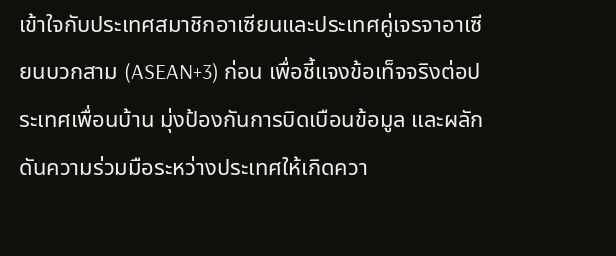เข้าใจกับประเทศสมาชิกอาเซียนและประเทศคู่เจรจาอาเซียนบวกสาม (ASEAN+3) ก่อน เพื่อชี้แจงข้อเท็จจริงต่อประเทศเพื่อนบ้าน มุ่งป้องกันการบิดเบือนข้อมูล และผลักดันความร่วมมือระหว่างประเทศให้เกิดควา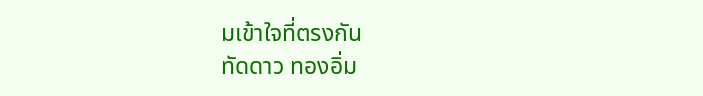มเข้าใจที่ตรงกัน
ทัดดาว ทองอิ่ม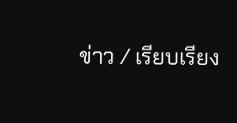ข่าว / เรียบเรียง